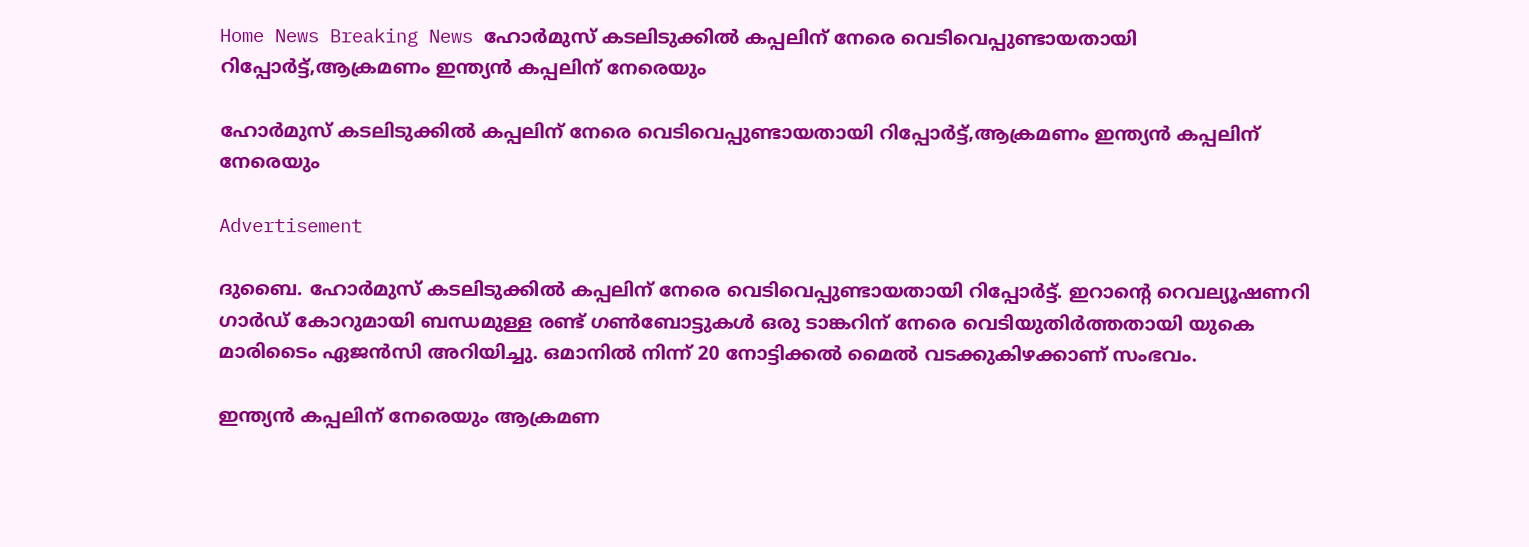Home News Breaking News ഹോര്‍മുസ് കടലിടുക്കില്‍ കപ്പലിന് നേരെ വെടിവെപ്പുണ്ടായതായി റിപ്പോര്‍ട്ട്,ആക്രമണം ഇന്ത്യൻ കപ്പലിന് നേരെയും

ഹോര്‍മുസ് കടലിടുക്കില്‍ കപ്പലിന് നേരെ വെടിവെപ്പുണ്ടായതായി റിപ്പോര്‍ട്ട്,ആക്രമണം ഇന്ത്യൻ കപ്പലിന് നേരെയും

Advertisement

ദുബൈ. ഹോര്‍മുസ് കടലിടുക്കില്‍ കപ്പലിന് നേരെ വെടിവെപ്പുണ്ടായതായി റിപ്പോര്‍ട്ട്. ഇറാന്റെ റെവല്യൂഷണറി ഗാര്‍ഡ് കോറുമായി ബന്ധമുള്ള രണ്ട് ഗണ്‍ബോട്ടുകള്‍ ഒരു ടാങ്കറിന് നേരെ വെടിയുതിര്‍ത്തതായി യുകെ മാരിടൈം ഏജന്‍സി അറിയിച്ചു. ഒമാനില്‍ നിന്ന് 20 നോട്ടിക്കല്‍ മൈല്‍ വടക്കുകിഴക്കാണ് സംഭവം.

ഇന്ത്യൻ കപ്പലിന് നേരെയും ആക്രമണ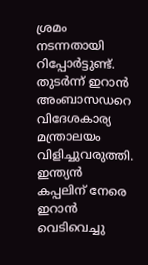ശ്രമം നടന്നതായി റിപ്പോർട്ടുണ്ട്. തുടർന്ന് ഇറാൻ അംബാസഡറെ വിദേശകാര്യ മന്ത്രാലയം വിളിച്ചുവരുത്തി. ഇന്ത്യൻ കപ്പലിന് നേരെ ഇറാൻ വെടിവെച്ചു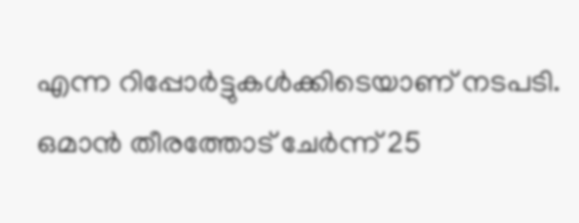എന്ന റിപ്പോർട്ടുകൾക്കിടെയാണ് നടപടി. ഒമാൻ തീരത്തോട് ചേർന്ന് 25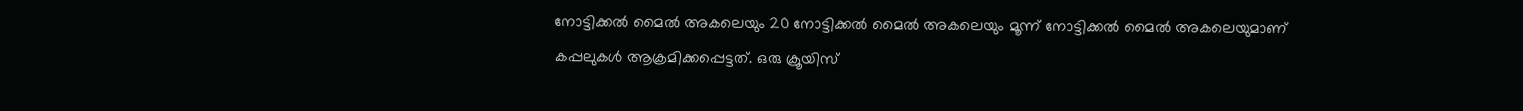നോട്ടിക്കൽ മൈൽ അകലെയും 20 നോട്ടിക്കൽ മൈൽ അകലെയും മൂന്ന് നോട്ടിക്കൽ മൈൽ അകലെയുമാണ് കപ്പലുകൾ ആക്രമിക്കപ്പെട്ടത്. ഒരു ക്രൂയിസ്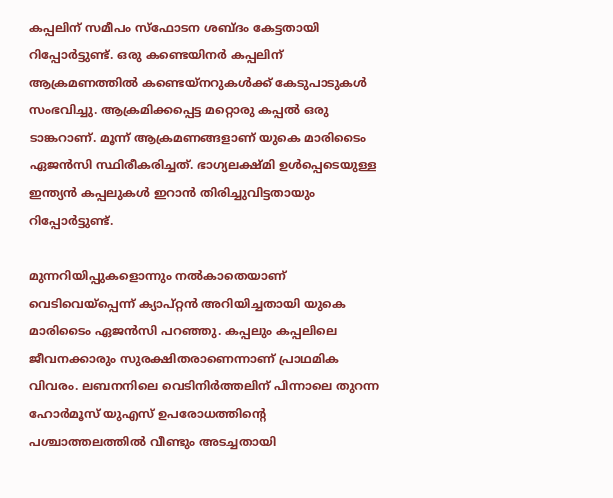കപ്പലിന് സമീപം സ്ഫോടന ശബ്ദം കേട്ടതായി റിപ്പോർട്ടുണ്ട്. ഒരു കണ്ടെയിനർ കപ്പലിന് ആക്രമണത്തിൽ കണ്ടെയ്നറുകൾക്ക് കേടുപാടുകൾ സംഭവിച്ചു. ആക്രമിക്കപ്പെട്ട മറ്റൊരു കപ്പൽ ഒരു ടാങ്കറാണ്. മൂന്ന് ആക്രമണങ്ങളാണ് യുകെ മാരിടൈം ഏജൻസി സ്ഥിരീകരിച്ചത്. ഭാഗ്യലക്ഷ്മി ഉൾപ്പെടെയുള്ള ഇന്ത്യൻ കപ്പലുകൾ ഇറാൻ തിരിച്ചുവിട്ടതായും റിപ്പോർട്ടുണ്ട്.

മുന്നറിയിപ്പുകളൊന്നും നല്‍കാതെയാണ് വെടിവെയ്പ്പെന്ന് ക്യാപ്റ്റന്‍ അറിയിച്ചതായി യുകെ മാരിടൈം ഏജന്‍സി പറഞ്ഞു. കപ്പലും കപ്പലിലെ ജീവനക്കാരും സുരക്ഷിതരാണെന്നാണ് പ്രാഥമിക വിവരം. ലബനനിലെ വെടിനിര്‍ത്തലിന് പിന്നാലെ തുറന്ന ഹോര്‍മൂസ് യുഎസ് ഉപരോധത്തിന്റെ പശ്ചാത്തലത്തില്‍ വീണ്ടും അടച്ചതായി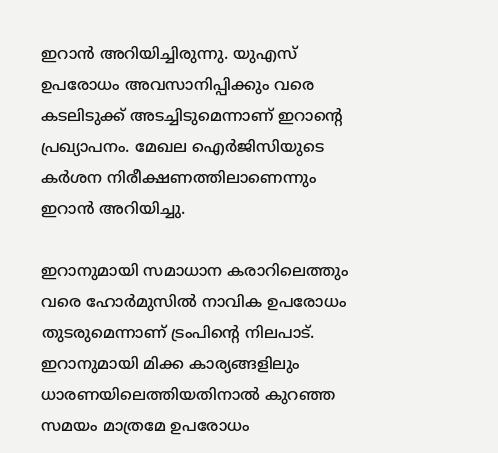ഇറാന്‍ അറിയിച്ചിരുന്നു. യുഎസ് ഉപരോധം അവസാനിപ്പിക്കും വരെ കടലിടുക്ക് അടച്ചിടുമെന്നാണ് ഇറാന്റെ പ്രഖ്യാപനം. മേഖല ഐര്‍ജിസിയുടെ കര്‍ശന നിരീക്ഷണത്തിലാണെന്നും ഇറാന്‍ അറിയിച്ചു.

ഇറാനുമായി സമാധാന കരാറിലെത്തും വരെ ഹോര്‍മുസില്‍ നാവിക ഉപരോധം തുടരുമെന്നാണ് ട്രംപിന്റെ നിലപാട്. ഇറാനുമായി മിക്ക കാര്യങ്ങളിലും ധാരണയിലെത്തിയതിനാല്‍ കുറഞ്ഞ സമയം മാത്രമേ ഉപരോധം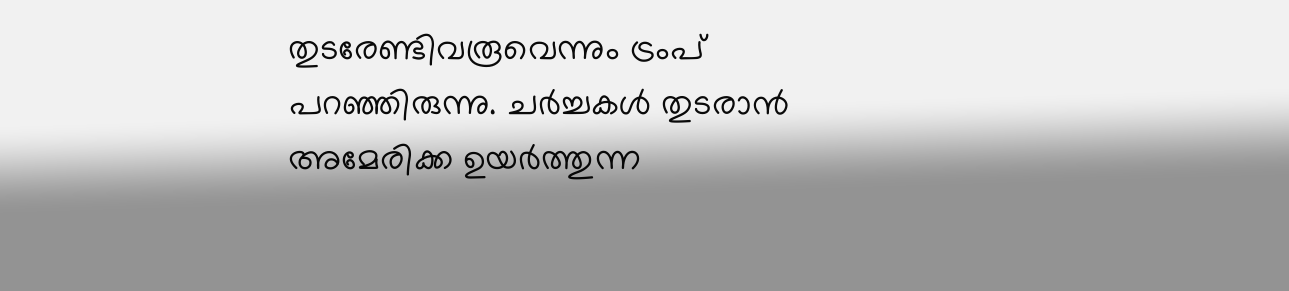തുടരേണ്ടിവരൂവെന്നും ട്രംപ് പറഞ്ഞിരുന്നു. ചര്‍ച്ചകള്‍ തുടരാന്‍ അമേരിക്ക ഉയര്‍ത്തുന്ന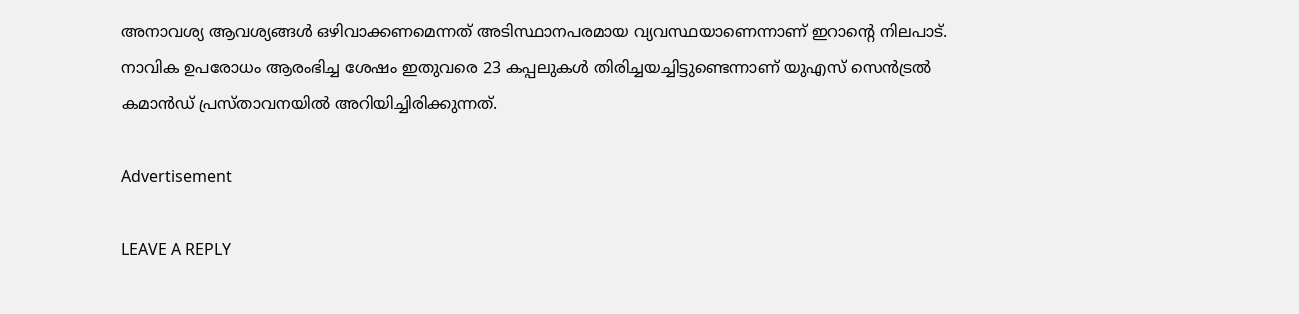അനാവശ്യ ആവശ്യങ്ങള്‍ ഒഴിവാക്കണമെന്നത് അടിസ്ഥാനപരമായ വ്യവസ്ഥയാണെന്നാണ് ഇറാന്റെ നിലപാട്. നാവിക ഉപരോധം ആരംഭിച്ച ശേഷം ഇതുവരെ 23 കപ്പലുകള്‍ തിരിച്ചയച്ചിട്ടുണ്ടെന്നാണ് യുഎസ് സെന്‍ട്രല്‍ കമാന്‍ഡ് പ്രസ്താവനയില്‍ അറിയിച്ചിരിക്കുന്നത്.

Advertisement

LEAVE A REPLY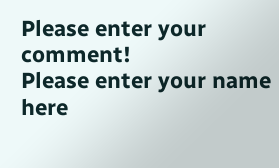Please enter your comment!
Please enter your name here